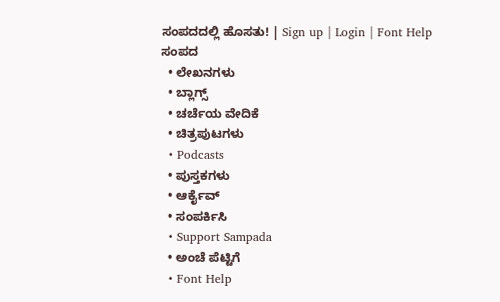ಸಂಪದದಲ್ಲಿ ಹೊಸತು! | Sign up | Login | Font Help
ಸಂಪದ
  • ಲೇಖನಗಳು
  • ಬ್ಲಾಗ್ಸ್
  • ಚರ್ಚೆಯ ವೇದಿಕೆ
  • ಚಿತ್ರಪುಟಗಳು
  • Podcasts
  • ಪುಸ್ತಕಗಳು
  • ಆರ್ಕೈವ್
  • ಸಂಪರ್ಕಿಸಿ
  • Support Sampada
  • ಅಂಚೆ ಪೆಟ್ಟಿಗೆ
  • Font Help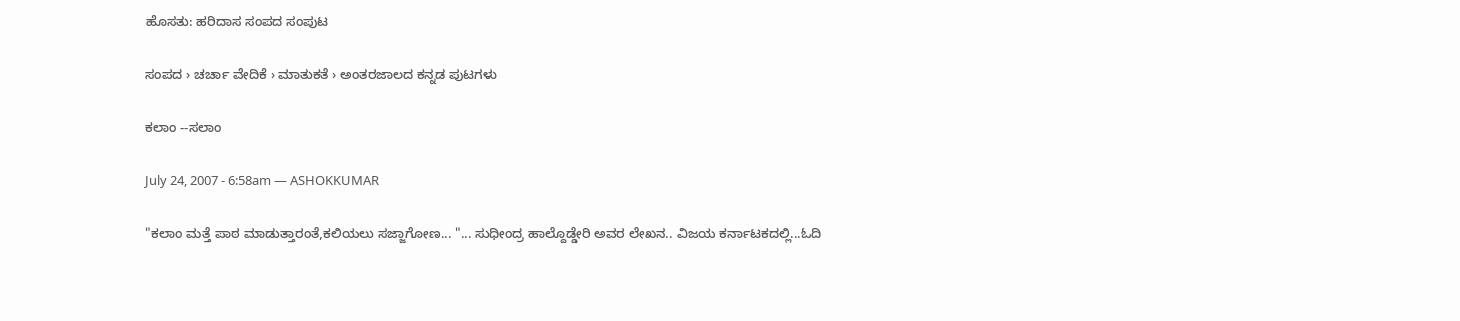ಹೊಸತು: ಹರಿದಾಸ ಸಂಪದ ಸಂಪುಟ

ಸಂಪದ › ಚರ್ಚಾ ವೇದಿಕೆ › ಮಾತುಕತೆ › ಅಂತರಜಾಲದ ಕನ್ನಡ ಪುಟಗಳು

ಕಲಾಂ --ಸಲಾಂ

July 24, 2007 - 6:58am — ASHOKKUMAR

"ಕಲಾಂ ಮತ್ತೆ ಪಾಠ ಮಾಡುತ್ತಾರಂತೆ,ಕಲಿಯಲು ಸಜ್ಜಾಗೋಣ... "... ಸುಧೀಂದ್ರ ಹಾಲ್ದೊಡ್ಡೇರಿ ಅವರ ಲೇಖನ.. ವಿಜಯ ಕರ್ನಾಟಕದಲ್ಲಿ...ಓದಿ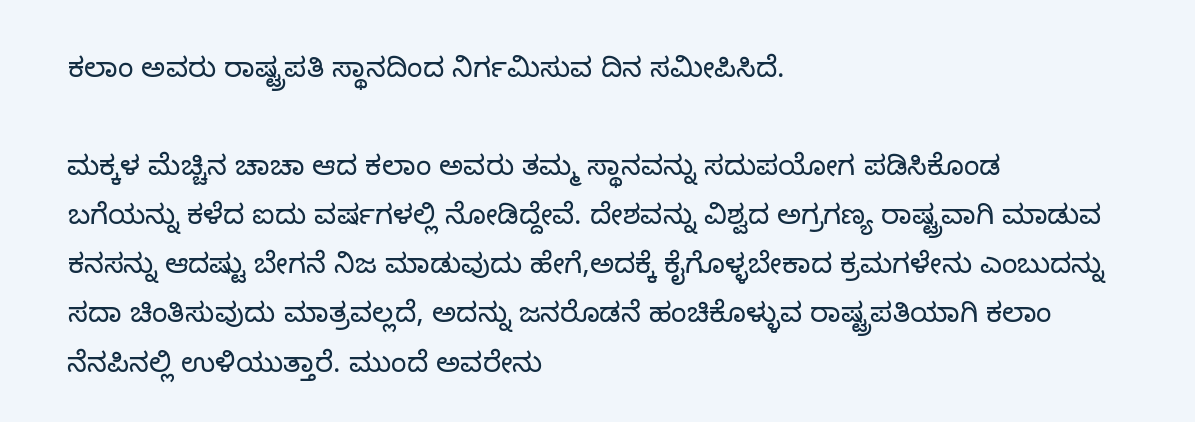ಕಲಾಂ ಅವರು ರಾಷ್ಟ್ರಪತಿ ಸ್ಥಾನದಿಂದ ನಿರ್ಗಮಿಸುವ ದಿನ ಸಮೀಪಿಸಿದೆ.

ಮಕ್ಕಳ ಮೆಚ್ಚಿನ ಚಾಚಾ ಆದ ಕಲಾಂ ಅವರು ತಮ್ಮ ಸ್ಥಾನವನ್ನು ಸದುಪಯೋಗ ಪಡಿಸಿಕೊಂಡ ಬಗೆಯನ್ನು ಕಳೆದ ಐದು ವರ್ಷಗಳಲ್ಲಿ ನೋಡಿದ್ದೇವೆ. ದೇಶವನ್ನು ವಿಶ್ವದ ಅಗ್ರಗಣ್ಯ ರಾಷ್ಟ್ರವಾಗಿ ಮಾಡುವ ಕನಸನ್ನು ಆದಷ್ಟು ಬೇಗನೆ ನಿಜ ಮಾಡುವುದು ಹೇಗೆ,ಅದಕ್ಕೆ ಕೈಗೊಳ್ಳಬೇಕಾದ ಕ್ರಮಗಳೇನು ಎಂಬುದನ್ನು ಸದಾ ಚಿಂತಿಸುವುದು ಮಾತ್ರವಲ್ಲದೆ, ಅದನ್ನು ಜನರೊಡನೆ ಹಂಚಿಕೊಳ್ಳುವ ರಾಷ್ಟ್ರಪತಿಯಾಗಿ ಕಲಾಂ ನೆನಪಿನಲ್ಲಿ ಉಳಿಯುತ್ತಾರೆ. ಮುಂದೆ ಅವರೇನು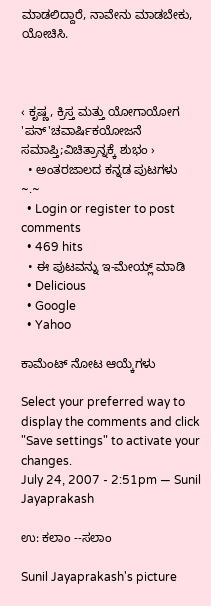ಮಾಡಲಿದ್ದಾರೆ, ನಾವೇನು ಮಾಡಬೇಕು, ಯೋಚಿಸಿ.



‹ ಕೃಷ್ಣ, ಕ್ರಿಸ್ತ ಮತ್ತು ಯೋಗಾಯೋಗ 'ಪನ್‌'ಚವಾರ್ಷಿಕಯೋಜನೆ ಸಮಾಪ್ತಿ;ವಿಚಿತ್ರಾನ್ನಕ್ಕೆ ಶುಭಂ ›
  • ಅಂತರಜಾಲದ ಕನ್ನಡ ಪುಟಗಳು
~.~
  • Login or register to post comments
  • 469 hits
  • ಈ ಪುಟವನ್ನು ಇ-ಮೇಯ್ಲ್ ಮಾಡಿ
  • Delicious
  • Google
  • Yahoo

ಕಾಮೆಂಟ್ ನೋಟ ಆಯ್ಕೆಗಳು

Select your preferred way to display the comments and click "Save settings" to activate your changes.
July 24, 2007 - 2:51pm — Sunil Jayaprakash

ಉ: ಕಲಾಂ --ಸಲಾಂ

Sunil Jayaprakash's picture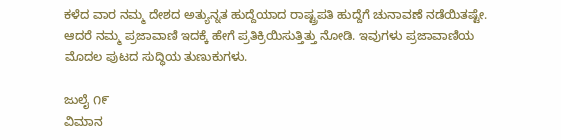ಕಳೆದ ವಾರ ನಮ್ಮ ದೇಶದ ಅತ್ಯುನ್ನತ ಹುದ್ದೆಯಾದ ರಾಷ್ಟ್ರಪತಿ ಹುದ್ದೆಗೆ ಚುನಾವಣೆ ನಡೆಯಿತಷ್ಟೇ. ಆದರೆ ನಮ್ಮ ಪ್ರಜಾವಾಣಿ ಇದಕ್ಕೆ ಹೇಗೆ ಪ್ರತಿಕ್ರಿಯಿಸುತ್ತಿತ್ತು ನೋಡಿ. ಇವುಗಳು ಪ್ರಜಾವಾಣಿಯ ಮೊದಲ ಪುಟದ ಸುದ್ಧಿಯ ತುಣುಕುಗಳು.

ಜುಲೈ ೧೯
ವಿಮಾನ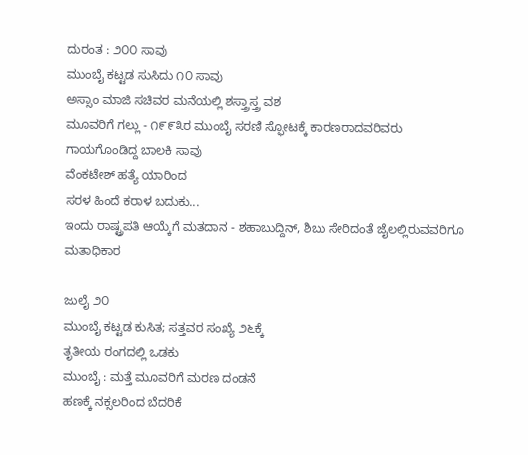ದುರಂತ : ೨೦೦ ಸಾವು
ಮುಂಬೈ ಕಟ್ಟಡ ಸುಸಿದು ೧೦ ಸಾವು
ಅಸ್ಸಾಂ ಮಾಜಿ ಸಚಿವರ ಮನೆಯಲ್ಲಿ ಶಸ್ತ್ರಾಸ್ತ್ರ ವಶ
ಮೂವರಿಗೆ ಗಲ್ಲು - ೧೯೯೩ರ ಮುಂಬೈ ಸರಣಿ ಸ್ಫೋಟಕ್ಕೆ ಕಾರಣರಾದವರಿವರು
ಗಾಯಗೊಂಡಿದ್ದ ಬಾಲಕಿ ಸಾವು
ವೆಂಕಟೇಶ್ ಹತ್ಯೆ ಯಾರಿಂದ
ಸರಳ ಹಿಂದೆ ಕರಾಳ ಬದುಕು...
ಇಂದು ರಾಷ್ಟ್ರಪತಿ ಆಯ್ಕೆಗೆ ಮತದಾನ - ಶಹಾಬುದ್ದಿನ್, ಶಿಬು ಸೇರಿದಂತೆ ಜೈಲಲ್ಲಿರುವವರಿಗೂ ಮತಾಧಿಕಾರ

ಜುಲೈ ೨೦
ಮುಂಬೈ ಕಟ್ಟಡ ಕುಸಿತ; ಸತ್ತವರ ಸಂಖ್ಯೆ ೨೬ಕ್ಕೆ
ತೃತೀಯ ರಂಗದಲ್ಲಿ ಒಡಕು
ಮುಂಬೈ : ಮತ್ತೆ ಮೂವರಿಗೆ ಮರಣ ದಂಡನೆ
ಹಣಕ್ಕೆ ನಕ್ಸಲರಿಂದ ಬೆದರಿಕೆ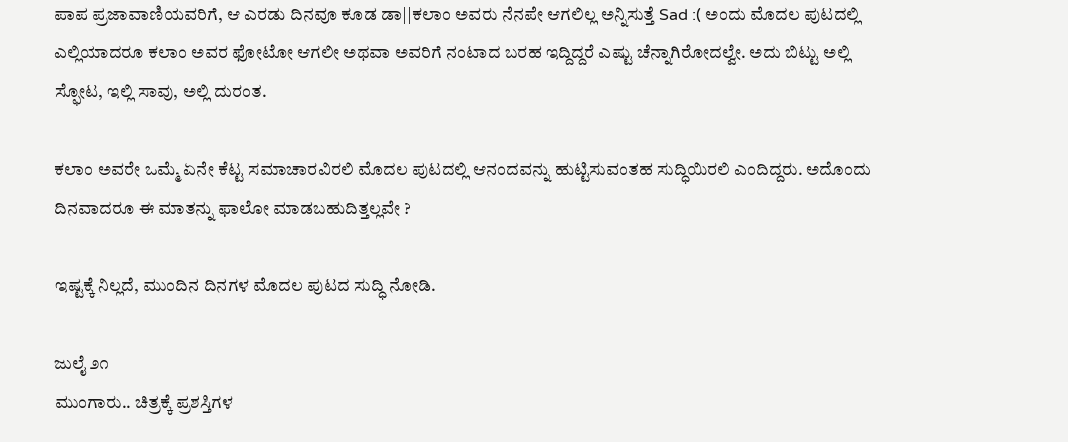ಪಾಪ ಪ್ರಜಾವಾಣಿಯವರಿಗೆ, ಆ ಎರಡು ದಿನವೂ ಕೂಡ ಡಾ||ಕಲಾಂ ಅವರು ನೆನಪೇ ಆಗಲಿಲ್ಲ ಅನ್ನಿಸುತ್ತೆ Sad :( ಅಂದು ಮೊದಲ ಪುಟದಲ್ಲಿ ಎಲ್ಲಿಯಾದರೂ ಕಲಾಂ ಅವರ ಫೋಟೋ ಆಗಲೀ ಅಥವಾ ಅವರಿಗೆ ನಂಟಾದ ಬರಹ ಇದ್ದಿದ್ದರೆ ಎಷ್ಟು ಚೆನ್ನಾಗಿರೋದಲ್ವೇ. ಅದು ಬಿಟ್ಟು ಅಲ್ಲಿ ಸ್ಫೋಟ, ಇಲ್ಲಿ ಸಾವು, ಅಲ್ಲಿ ದುರಂತ.

ಕಲಾಂ ಅವರೇ ಒಮ್ಮೆ ಏನೇ ಕೆಟ್ಟ ಸಮಾಚಾರವಿರಲಿ ಮೊದಲ ಪುಟದಲ್ಲಿ ಆನಂದವನ್ನು ಹುಟ್ಟಿಸುವಂತಹ ಸುದ್ಧಿಯಿರಲಿ ಎಂದಿದ್ದರು. ಅದೊಂದು ದಿನವಾದರೂ ಈ ಮಾತನ್ನು ಫಾಲೋ ಮಾಡಬಹುದಿತ್ತಲ್ಲವೇ ?

ಇಷ್ಟಕ್ಕೆ ನಿಲ್ಲದೆ, ಮುಂದಿನ ದಿನಗಳ ಮೊದಲ ಪುಟದ ಸುದ್ಧಿ ನೋಡಿ.

ಜುಲೈ ೨೧
ಮುಂಗಾರು.. ಚಿತ್ರಕ್ಕೆ ಪ್ರಶಸ್ತಿಗಳ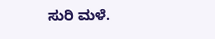ಸುರಿ ಮಳೆ.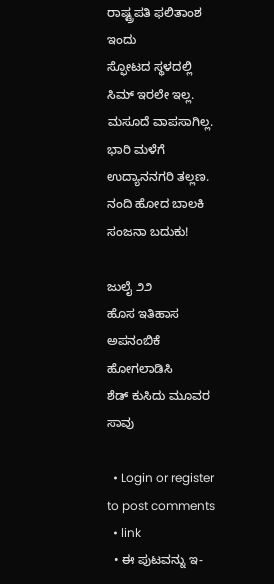ರಾಷ್ಟ್ರಪತಿ ಫಲಿತಾಂಶ ಇಂದು
ಸ್ಫೋಟದ ಸ್ಥಳದಲ್ಲಿ ಸಿಮ್ ಇರಲೇ ಇಲ್ಲ.
ಮಸೂದೆ ವಾಪಸಾಗಿಲ್ಲ.
ಭಾರಿ ಮಳೆಗೆ ಉದ್ಯಾನನಗರಿ ತಲ್ಲಣ.
ನಂದಿ ಹೋದ ಬಾಲಕಿ ಸಂಜನಾ ಬದುಕು!

ಜುಲೈ ೨೨
ಹೊಸ ಇತಿಹಾಸ
ಅಪನಂಬಿಕೆ ಹೋಗಲಾಡಿಸಿ
ಶೆಡ್ ಕುಸಿದು ಮೂವರ ಸಾವು

  • Login or register to post comments
  • link
  • ಈ ಪುಟವನ್ನು ಇ-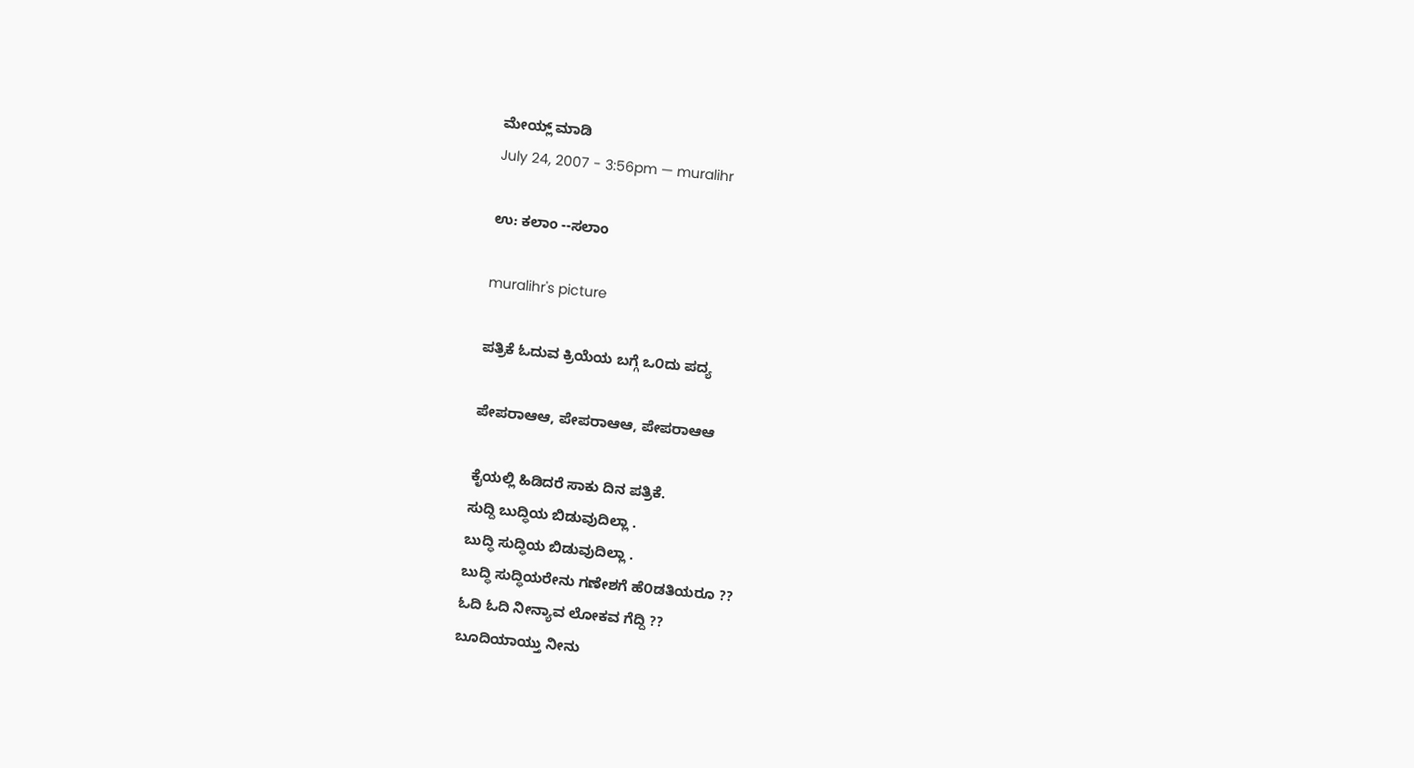ಮೇಯ್ಲ್ ಮಾಡಿ
July 24, 2007 - 3:56pm — muralihr

ಉ: ಕಲಾಂ --ಸಲಾಂ

muralihr's picture

ಪತ್ರಿಕೆ ಓದುವ ಕ್ರಿಯೆಯ ಬಗ್ಗೆ ಒ೦ದು ಪದ್ಯ

ಪೇಪರಾಆಆ, ಪೇಪರಾಆಆ, ಪೇಪರಾಆಆ

ಕೈಯಲ್ಲಿ ಹಿಡಿದರೆ ಸಾಕು ದಿನ ಪತ್ರಿಕೆ.
ಸುದ್ದಿ ಬುದ್ಧಿಯ ಬಿಡುವುದಿಲ್ಲಾ .
ಬುದ್ಧಿ ಸುದ್ಧಿಯ ಬಿಡುವುದಿಲ್ಲಾ .
ಬುದ್ಧಿ ಸುದ್ಧಿಯರೇನು ಗಣೇಶಗೆ ಹೆ೦ಡತಿಯರೂ ??
ಓದಿ ಓದಿ ನೀನ್ಯಾವ ಲೋಕವ ಗೆದ್ದಿ ??
ಬೂದಿಯಾಯ್ತು ನೀನು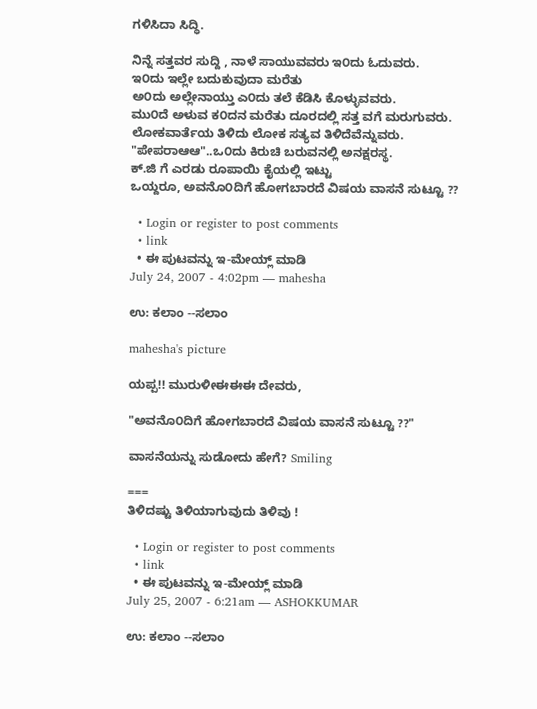ಗಳಿಸಿದಾ ಸಿದ್ಧಿ.

ನಿನ್ನೆ ಸತ್ತವರ ಸುದ್ದಿ , ನಾಳೆ ಸಾಯುವವರು ಇ೦ದು ಓದುವರು.
ಇ೦ದು ಇಲ್ಲೇ ಬದುಕುವುದಾ ಮರೆತು
ಅ೦ದು ಅಲ್ಲೇನಾಯ್ತು ಎ೦ದು ತಲೆ ಕೆಡಿಸಿ ಕೊಳ್ಳುವವರು.
ಮು೦ದೆ ಅಳುವ ಕ೦ದನ ಮರೆತು ದೂರದಲ್ಲಿ ಸತ್ತ ವಗೆ ಮರುಗುವರು.
ಲೋಕವಾರ್ತೆಯ ತಿಳಿದು ಲೋಕ ಸತ್ಯವ ತಿಳಿದೆವೆನ್ನುವರು.
"ಪೇಪರಾಆಆ"..ಒ೦ದು ಕಿರುಚಿ ಬರುವನಲ್ಲಿ ಅನಕ್ಷರಸ್ಥ.
ಕ್.ಜಿ ಗೆ ಎರಡು ರೂಪಾಯಿ ಕೈಯಲ್ಲಿ ಇಟ್ಟು
ಒಯ್ದರೂ, ಅವನೊ೦ದಿಗೆ ಹೋಗಬಾರದೆ ವಿಷಯ ವಾಸನೆ ಸುಟ್ಟೂ ??

  • Login or register to post comments
  • link
  • ಈ ಪುಟವನ್ನು ಇ-ಮೇಯ್ಲ್ ಮಾಡಿ
July 24, 2007 - 4:02pm — mahesha

ಉ: ಕಲಾಂ --ಸಲಾಂ

mahesha's picture

ಯಪ್ಪ!! ಮುರುಳೀಈಈಈ ದೇವರು,

"ಅವನೊ೦ದಿಗೆ ಹೋಗಬಾರದೆ ವಿಷಯ ವಾಸನೆ ಸುಟ್ಟೂ ??"

ವಾಸನೆಯನ್ನು ಸುಡೋದು ಹೇಗೆ? Smiling

===
ತಿಳಿದಷ್ಟು ತಿಳಿಯಾಗುವುದು ತಿಳಿವು !

  • Login or register to post comments
  • link
  • ಈ ಪುಟವನ್ನು ಇ-ಮೇಯ್ಲ್ ಮಾಡಿ
July 25, 2007 - 6:21am — ASHOKKUMAR

ಉ: ಕಲಾಂ --ಸಲಾಂ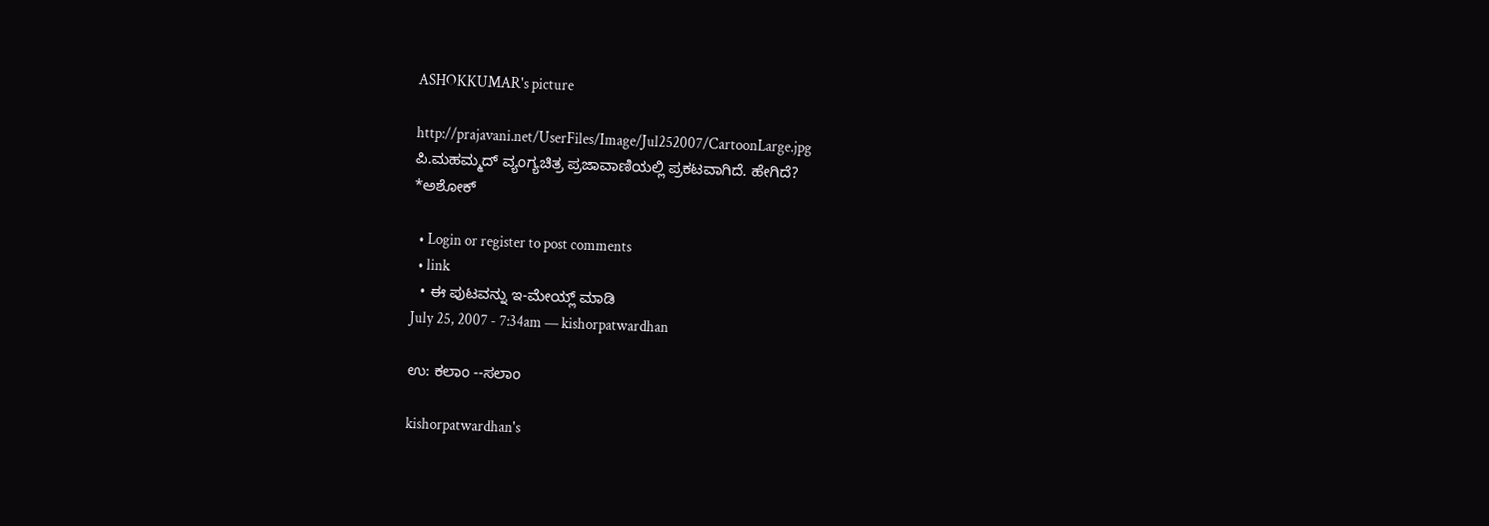ASHOKKUMAR's picture

http://prajavani.net/UserFiles/Image/Jul252007/CartoonLarge.jpg
ಪಿ.ಮಹಮ್ಮದ್ ವ್ಯಂಗ್ಯಚಿತ್ರ ಪ್ರಜಾವಾಣಿಯಲ್ಲಿ ಪ್ರಕಟವಾಗಿದೆ. ಹೇಗಿದೆ?
*ಅಶೋಕ್

  • Login or register to post comments
  • link
  • ಈ ಪುಟವನ್ನು ಇ-ಮೇಯ್ಲ್ ಮಾಡಿ
July 25, 2007 - 7:34am — kishorpatwardhan

ಉ: ಕಲಾಂ --ಸಲಾಂ

kishorpatwardhan's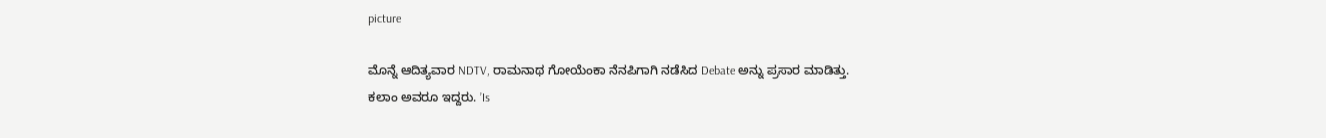picture

ಮೊನ್ನೆ ಆದಿತ್ಯವಾರ NDTV, ರಾಮನಾಥ ಗೋಯೆಂಕಾ ನೆನಪಿಗಾಗಿ ನಡೆಸಿದ Debate ಅನ್ನು ಪ್ರಸಾರ ಮಾಡಿತ್ತು.
ಕಲಾಂ ಅವರೂ ಇದ್ದರು. ’Is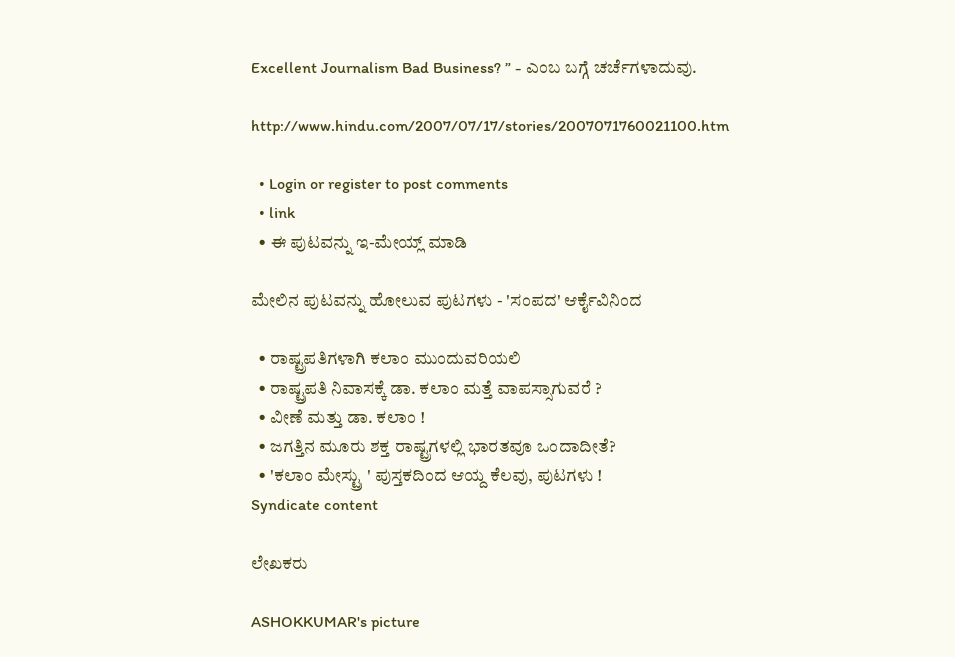Excellent Journalism Bad Business? ” - ಎಂಬ ಬಗ್ಗೆ ಚರ್ಚೆಗಳಾದುವು.

http://www.hindu.com/2007/07/17/stories/2007071760021100.htm

  • Login or register to post comments
  • link
  • ಈ ಪುಟವನ್ನು ಇ-ಮೇಯ್ಲ್ ಮಾಡಿ

ಮೇಲಿನ ಪುಟವನ್ನು ಹೋಲುವ ಪುಟಗಳು - 'ಸಂಪದ' ಆರ್ಕೈವಿನಿಂದ

  • ರಾಷ್ಟ್ರಪತಿಗಳಾಗಿ ಕಲಾಂ ಮುಂದುವರಿಯಲಿ
  • ರಾಷ್ಟ್ರಪತಿ ನಿವಾಸಕ್ಕೆ ಡಾ. ಕಲಾಂ ಮತ್ತೆ ವಾಪಸ್ಸಾಗುವರೆ ?
  • ವೀಣೆ ಮತ್ತು ಡಾ. ಕಲಾಂ !
  • ಜಗತ್ತಿನ ಮೂರು ಶಕ್ತ ರಾಷ್ಟ್ರಗಳಲ್ಲಿ ಭಾರತವೂ ಒಂದಾದೀತೆ?
  • 'ಕಲಾಂ ಮೇಸ್ಟ್ರು ' ಪುಸ್ತಕದಿಂದ ಆಯ್ದ ಕೆಲವು, ಪುಟಗಳು !
Syndicate content

ಲೇಖಕರು

ASHOKKUMAR's picture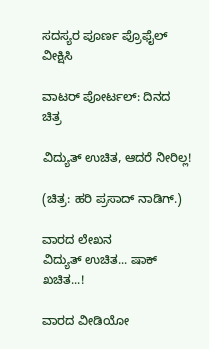ಸದಸ್ಯರ ಪೂರ್ಣ ಪ್ರೊಫೈಲ್ ವೀಕ್ಷಿಸಿ

ವಾಟರ್ ಪೋರ್ಟಲ್: ದಿನದ ಚಿತ್ರ

ವಿದ್ಯುತ್ ಉಚಿತ, ಆದರೆ ನೀರಿಲ್ಲ!

(ಚಿತ್ರ: ಹರಿ ಪ್ರಸಾದ್ ನಾಡಿಗ್.)

ವಾರದ ಲೇಖನ
ವಿದ್ಯುತ್ ಉಚಿತ... ಷಾಕ್ ಖಚಿತ...!

ವಾರದ ವೀಡಿಯೋ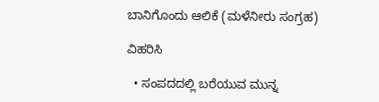ಬಾನಿಗೊಂದು ಆಲಿಕೆ (ಮಳೆನೀರು ಸಂಗ್ರಹ)

ವಿಹರಿಸಿ

  • ಸಂಪದದಲ್ಲಿ ಬರೆಯುವ ಮುನ್ನ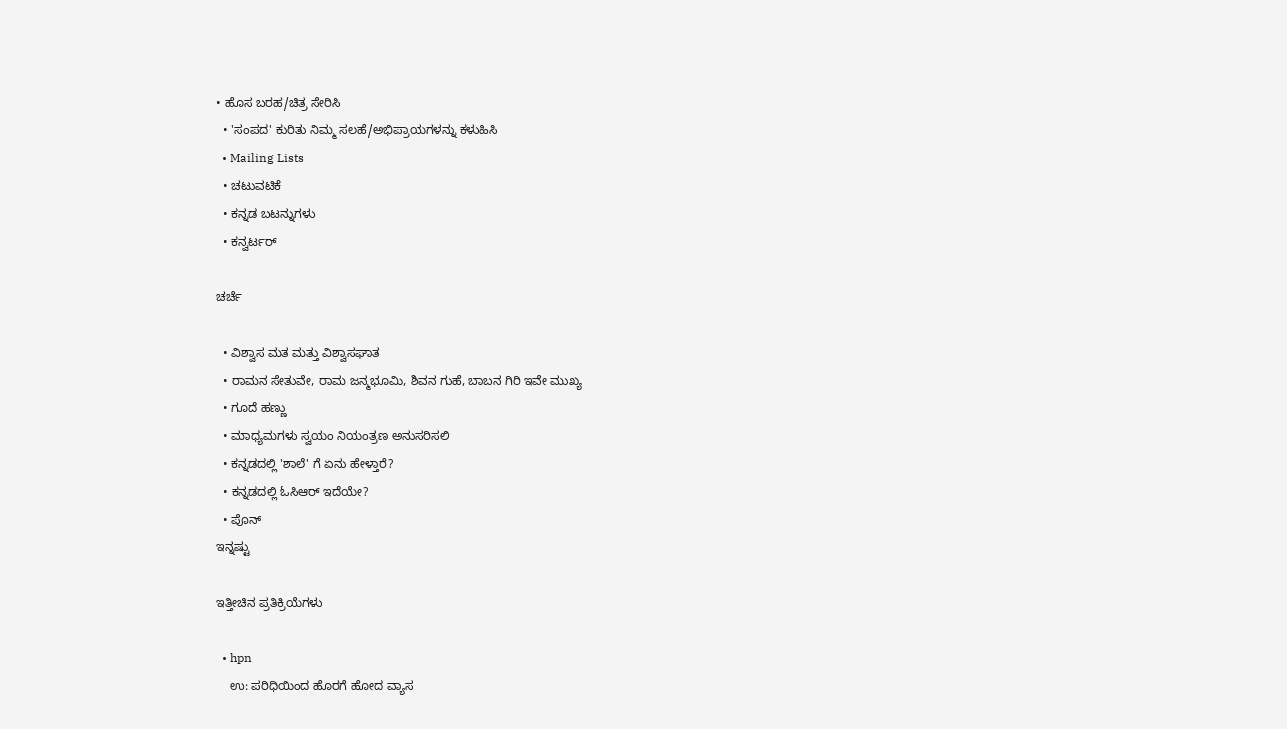• ಹೊಸ ಬರಹ/ಚಿತ್ರ ಸೇರಿಸಿ
  • 'ಸಂಪದ' ಕುರಿತು ನಿಮ್ಮ ಸಲಹೆ/ಅಭಿಪ್ರಾಯಗಳನ್ನು ಕಳುಹಿಸಿ
  • Mailing Lists
  • ಚಟುವಟಿಕೆ
  • ಕನ್ನಡ ಬಟನ್ನುಗಳು
  • ಕನ್ವರ್ಟರ್

ಚರ್ಚೆ

  • ವಿಶ್ವಾಸ ಮತ ಮತ್ತು ವಿಶ್ವಾಸಘಾತ
  • ರಾಮನ ಸೇತುವೇ, ರಾಮ ಜನ್ಮಭೂಮಿ, ಶಿವನ ಗುಹೆ, ಬಾಬನ ಗಿರಿ ಇವೇ ಮುಖ್ಯ
  • ಗೂದೆ ಹಣ್ಣು
  • ಮಾಧ್ಯಮಗಳು ಸ್ವಯಂ ನಿಯಂತ್ರಣ ಅನುಸರಿಸಲಿ
  • ಕನ್ನಡದಲ್ಲಿ 'ಶಾಲೆ' ಗೆ ಏನು ಹೇಳ್ತಾರೆ?
  • ಕನ್ನಡದಲ್ಲಿ ಓಸಿಆರ್‍ ಇದೆಯೇ?
  • ಪೊನ್
ಇನ್ನಷ್ಟು

ಇತ್ತೀಚಿನ ಪ್ರತಿಕ್ರಿಯೆಗಳು

  • hpn
    ಉ: ಪರಿಧಿಯಿಂದ ಹೊರಗೆ ಹೋದ ವ್ಯಾಸ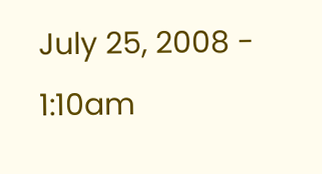July 25, 2008 - 1:10am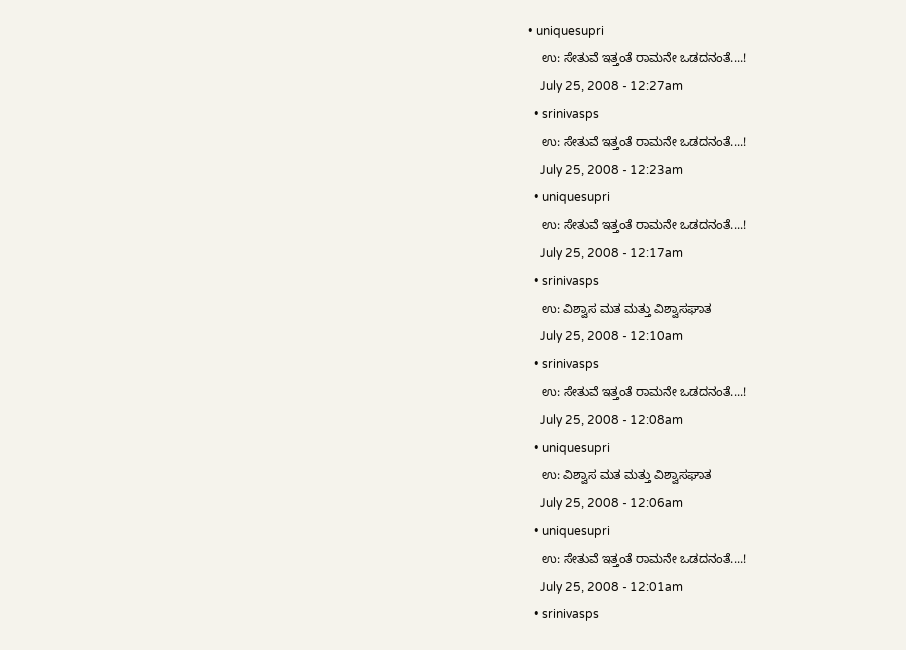• uniquesupri
    ಉ: ಸೇತುವೆ ಇತ್ತಂತೆ ರಾಮನೇ ಒಡದನಂತೆ....!
    July 25, 2008 - 12:27am
  • srinivasps
    ಉ: ಸೇತುವೆ ಇತ್ತಂತೆ ರಾಮನೇ ಒಡದನಂತೆ....!
    July 25, 2008 - 12:23am
  • uniquesupri
    ಉ: ಸೇತುವೆ ಇತ್ತಂತೆ ರಾಮನೇ ಒಡದನಂತೆ....!
    July 25, 2008 - 12:17am
  • srinivasps
    ಉ: ವಿಶ್ವಾಸ ಮತ ಮತ್ತು ವಿಶ್ವಾಸಘಾತ
    July 25, 2008 - 12:10am
  • srinivasps
    ಉ: ಸೇತುವೆ ಇತ್ತಂತೆ ರಾಮನೇ ಒಡದನಂತೆ....!
    July 25, 2008 - 12:08am
  • uniquesupri
    ಉ: ವಿಶ್ವಾಸ ಮತ ಮತ್ತು ವಿಶ್ವಾಸಘಾತ
    July 25, 2008 - 12:06am
  • uniquesupri
    ಉ: ಸೇತುವೆ ಇತ್ತಂತೆ ರಾಮನೇ ಒಡದನಂತೆ....!
    July 25, 2008 - 12:01am
  • srinivasps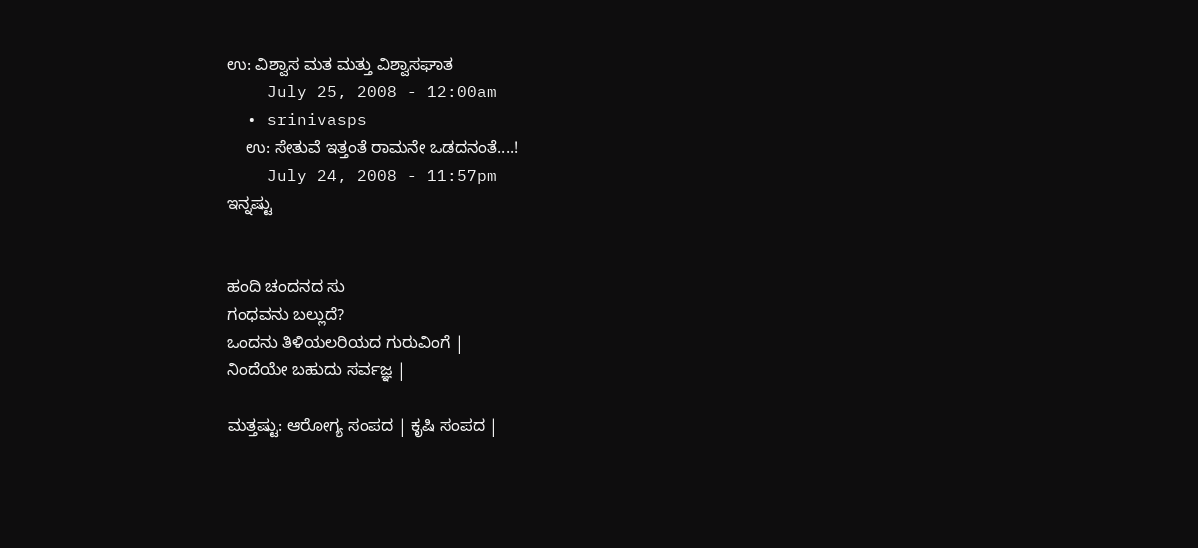ಉ: ವಿಶ್ವಾಸ ಮತ ಮತ್ತು ವಿಶ್ವಾಸಘಾತ
    July 25, 2008 - 12:00am
  • srinivasps
    ಉ: ಸೇತುವೆ ಇತ್ತಂತೆ ರಾಮನೇ ಒಡದನಂತೆ....!
    July 24, 2008 - 11:57pm
ಇನ್ನಷ್ಟು


ಹಂದಿ ಚಂದನದ ಸು
ಗಂಧವನು ಬಲ್ಲುದೆ?
ಒಂದನು ತಿಳಿಯಲರಿಯದ ಗುರುವಿಂಗೆ |
ನಿಂದೆಯೇ ಬಹುದು ಸರ್ವಜ್ಞ |

ಮತ್ತಷ್ಟು: ಆರೋಗ್ಯ ಸಂಪದ | ಕೃಷಿ ಸಂಪದ |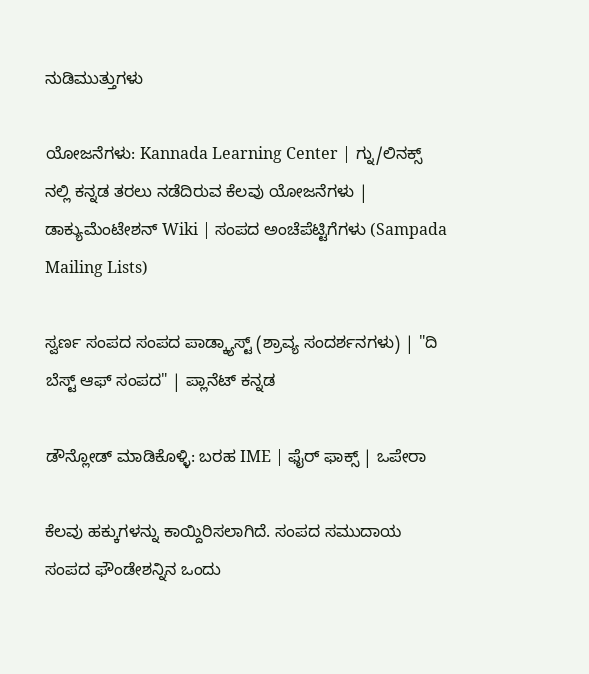ನುಡಿಮುತ್ತುಗಳು

ಯೋಜನೆಗಳು: Kannada Learning Center | ಗ್ನು/ಲಿನಕ್ಸ್ ನಲ್ಲಿ ಕನ್ನಡ ತರಲು ನಡೆದಿರುವ ಕೆಲವು ಯೋಜನೆಗಳು | ಡಾಕ್ಯುಮೆಂಟೇಶನ್ Wiki | ಸಂಪದ ಅಂಚೆಪೆಟ್ಟಿಗೆಗಳು (Sampada Mailing Lists)

ಸ್ವರ್ಣ ಸಂಪದ ಸಂಪದ ಪಾಡ್ಕ್ಯಾಸ್ಟ್ (ಶ್ರಾವ್ಯ ಸಂದರ್ಶನಗಳು) | "ದಿ ಬೆಸ್ಟ್ ಆಫ್ ಸಂಪದ" | ಪ್ಲಾನೆಟ್ ಕನ್ನಡ

ಡೌನ್ಲೋಡ್ ಮಾಡಿಕೊಳ್ಳಿ: ಬರಹ IME | ಫೈರ್ ಫಾಕ್ಸ್ | ಒಪೇರಾ

ಕೆಲವು ಹಕ್ಕುಗಳನ್ನು ಕಾಯ್ದಿರಿಸಲಾಗಿದೆ. ಸಂಪದ ಸಮುದಾಯ ಸಂಪದ ಫೌಂಡೇಶನ್ನಿನ ಒಂದು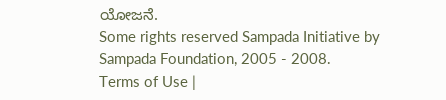ಯೋಜನೆ.
Some rights reserved Sampada Initiative by Sampada Foundation, 2005 - 2008.
Terms of Use |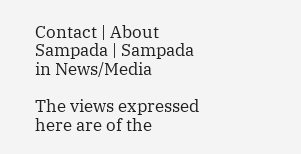Contact | About Sampada | Sampada in News/Media

The views expressed here are of the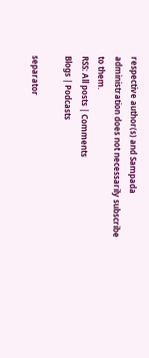respective author(s) and Sampada administration does not necessarily subscribe to them.
RSS: All posts | Comments
Blogs | Podcasts

separator